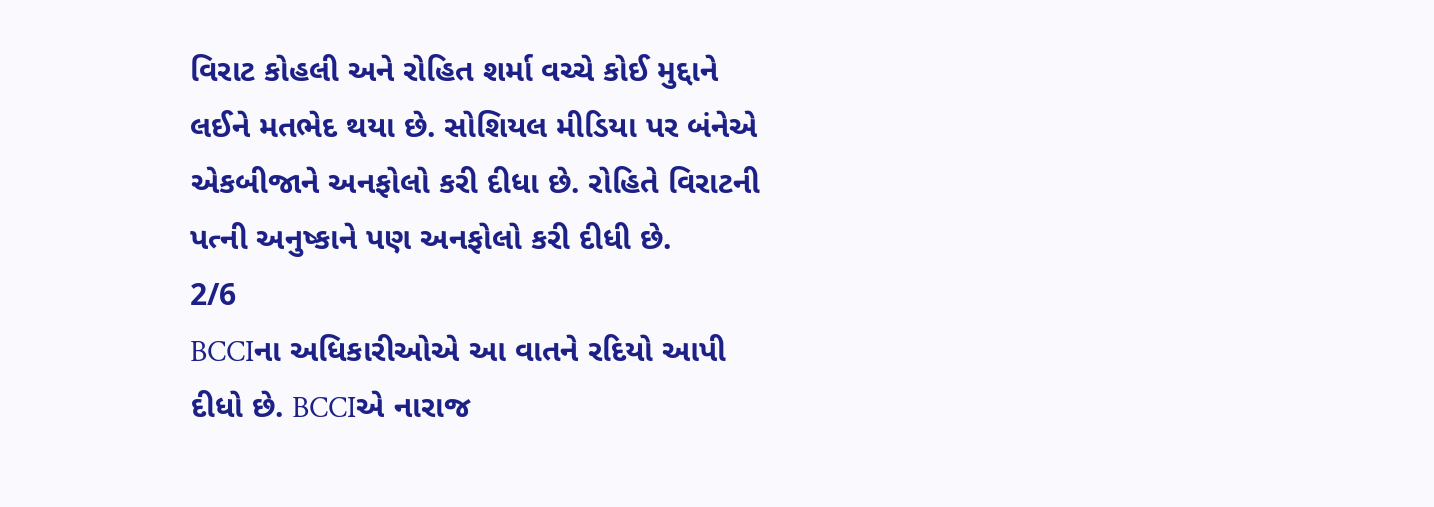વિરાટ કોહલી અને રોહિત શર્મા વચ્ચે કોઈ મુદ્દાને લઈને મતભેદ થયા છે. સોશિયલ મીડિયા પર બંનેએ એકબીજાને અનફોલો કરી દીધા છે. રોહિતે વિરાટની પત્ની અનુષ્કાને પણ અનફોલો કરી દીધી છે.
2/6
BCCIના અધિકારીઓએ આ વાતને રદિયો આપી દીધો છે. BCCIએ નારાજ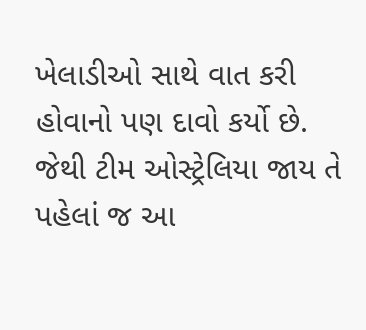ખેલાડીઓ સાથે વાત કરી હોવાનો પણ દાવો કર્યો છે. જેથી ટીમ ઓસ્ટ્રેલિયા જાય તે પહેલાં જ આ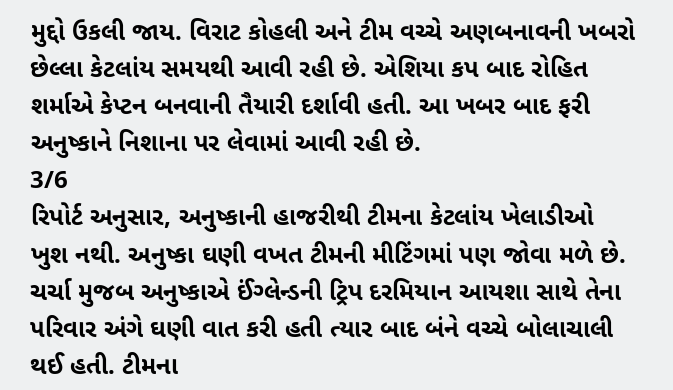મુદ્દો ઉકલી જાય. વિરાટ કોહલી અને ટીમ વચ્ચે અણબનાવની ખબરો છેલ્લા કેટલાંય સમયથી આવી રહી છે. એશિયા કપ બાદ રોહિત શર્માએ કેપ્ટન બનવાની તૈયારી દર્શાવી હતી. આ ખબર બાદ ફરી અનુષ્કાને નિશાના પર લેવામાં આવી રહી છે.
3/6
રિપોર્ટ અનુસાર, અનુષ્કાની હાજરીથી ટીમના કેટલાંય ખેલાડીઓ ખુશ નથી. અનુષ્કા ઘણી વખત ટીમની મીટિંગમાં પણ જોવા મળે છે. ચર્ચા મુજબ અનુષ્કાએ ઈંગ્લેન્ડની ટ્રિપ દરમિયાન આયશા સાથે તેના પરિવાર અંગે ઘણી વાત કરી હતી ત્યાર બાદ બંને વચ્ચે બોલાચાલી થઈ હતી. ટીમના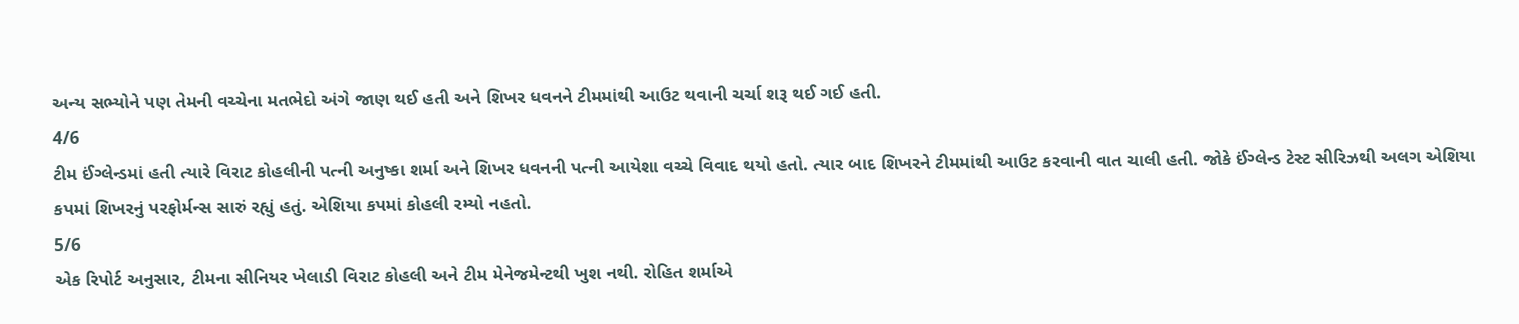અન્ય સભ્યોને પણ તેમની વચ્ચેના મતભેદો અંગે જાણ થઈ હતી અને શિખર ધવનને ટીમમાંથી આઉટ થવાની ચર્ચા શરૂ થઈ ગઈ હતી.
4/6
ટીમ ઈંગ્લેન્ડમાં હતી ત્યારે વિરાટ કોહલીની પત્ની અનુષ્કા શર્મા અને શિખર ધવનની પત્ની આયેશા વચ્ચે વિવાદ થયો હતો. ત્યાર બાદ શિખરને ટીમમાંથી આઉટ કરવાની વાત ચાલી હતી. જોકે ઈંગ્લેન્ડ ટેસ્ટ સીરિઝથી અલગ એશિયા કપમાં શિખરનું પરફોર્મન્સ સારું રહ્યું હતું. એશિયા કપમાં કોહલી રમ્યો નહતો.
5/6
એક રિપોર્ટ અનુસાર, ટીમના સીનિયર ખેલાડી વિરાટ કોહલી અને ટીમ મેનેજમેન્ટથી ખુશ નથી. રોહિત શર્માએ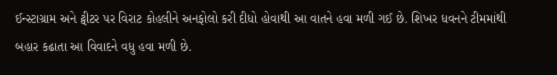ઈન્સ્ટાગ્રામ અને ટ્વીટર પર વિરાટ કોહલીને અનફોલો કરી દીધો હોવાથી આ વાતને હવા મળી ગઈ છે. શિખર ધવનને ટીમમાંથી બહાર કઢાતા આ વિવાદને વધુ હવા મળી છે.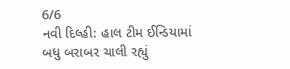6/6
નવી દિલ્હી: હાલ ટીમ ઈન્ડિયામાં બધુ બરાબર ચાલી રહ્યું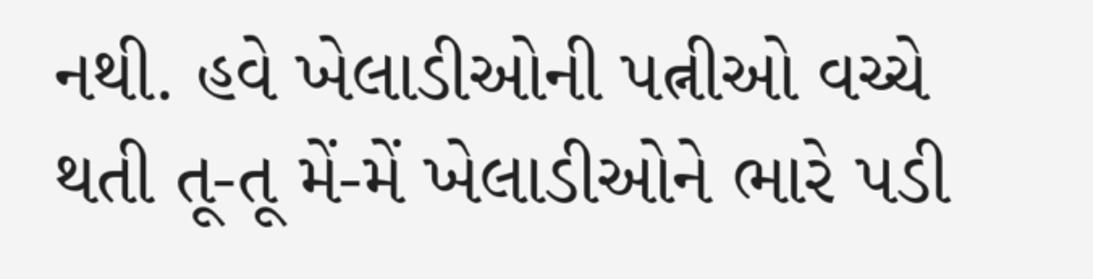નથી. હવે ખેલાડીઓની પત્નીઓ વચ્ચે થતી તૂ-તૂ મેં-મેં ખેલાડીઓને ભારે પડી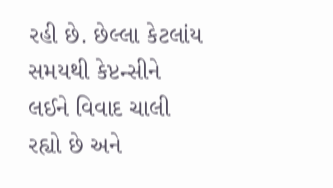રહી છે. છેલ્લા કેટલાંય સમયથી કેપ્ટન્સીને લઈને વિવાદ ચાલી રહ્યો છે અને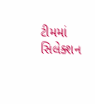ટીમમાં સિલેક્શન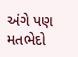અંગે પણ મતભેદો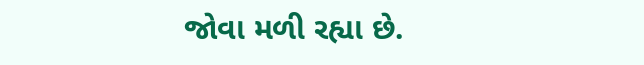જોવા મળી રહ્યા છે.